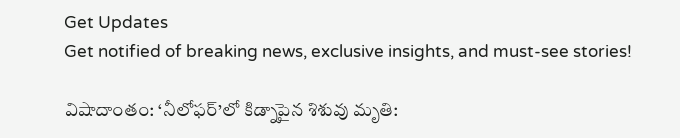Get Updates
Get notified of breaking news, exclusive insights, and must-see stories!

విషాదాంతం: ‘నీలోఫర్’లో కిడ్నాపైన శిశువు మృతి: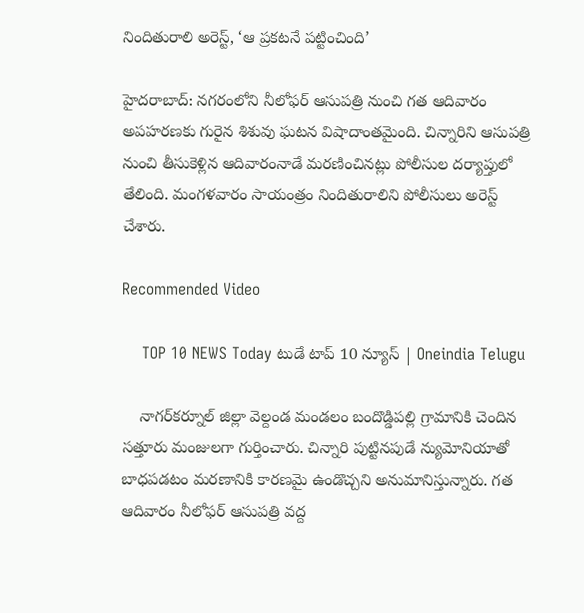నిందితురాలి అరెస్ట్, ‘ఆ ప్రకటనే పట్టించింది’

హైదరాబాద్‌: నగరంలోని నీలోఫర్‌ ఆసుపత్రి నుంచి గత ఆదివారం అపహరణకు గురైన శిశువు ఘటన విషాదాంతమైంది. చిన్నారిని ఆసుపత్రి నుంచి తీసుకెళ్లిన ఆదివారంనాడే మరణించినట్లు పోలీసుల దర్యాప్తులో తేలింది. మంగళవారం సాయంత్రం నిందితురాలిని పోలీసులు అరెస్ట్ చేశారు.

Recommended Video

    TOP 10 NEWS Today టుడే టాప్ 10 న్యూస్ | Oneindia Telugu

    నాగర్‌కర్నూల్‌ జిల్లా వెల్దండ మండలం బందొడ్డిపల్లి గ్రామానికి చెందిన సత్తూరు మంజులగా గుర్తించారు. చిన్నారి పుట్టినపుడే న్యుమోనియాతో బాధపడటం మరణానికి కారణమై ఉండొచ్చని అనుమానిస్తున్నారు. గత ఆదివారం నీలోఫర్‌ ఆసుపత్రి వద్ద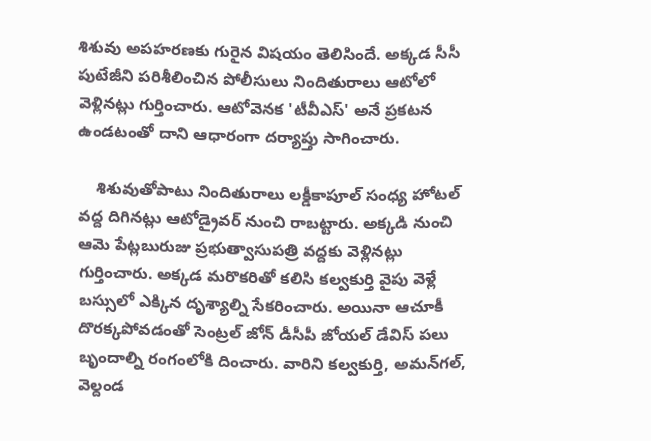శిశువు అపహరణకు గురైన విషయం తెలిసిందే. అక్కడ సీసీ పుటేజీని పరిశీలించిన పోలీసులు నిందితురాలు ఆటోలో వెళ్లినట్లు గుర్తించారు. ఆటోవెనక 'టీవీఎస్‌' అనే ప్రకటన ఉండటంతో దాని ఆధారంగా దర్యాప్తు సాగించారు.

    శిశువుతోపాటు నిందితురాలు లక్డీకాపూల్‌ సంధ్య హోటల్‌ వద్ద దిగినట్లు ఆటోడ్రైవర్‌ నుంచి రాబట్టారు. అక్కడి నుంచి ఆమె పేట్లబురుజు ప్రభుత్వాసుపత్రి వద్దకు వెళ్లినట్లు గుర్తించారు. అక్కడ మరొకరితో కలిసి కల్వకుర్తి వైపు వెళ్లే బస్సులో ఎక్కిన దృశ్యాల్ని సేకరించారు. అయినా ఆచూకీ దొరక్కపోవడంతో సెంట్రల్ జోన్ డీసీపీ జోయల్‌ డేవిస్‌ పలు బృందాల్ని రంగంలోకి దించారు. వారిని కల్వకుర్తి, అమన్‌గల్‌, వెల్దండ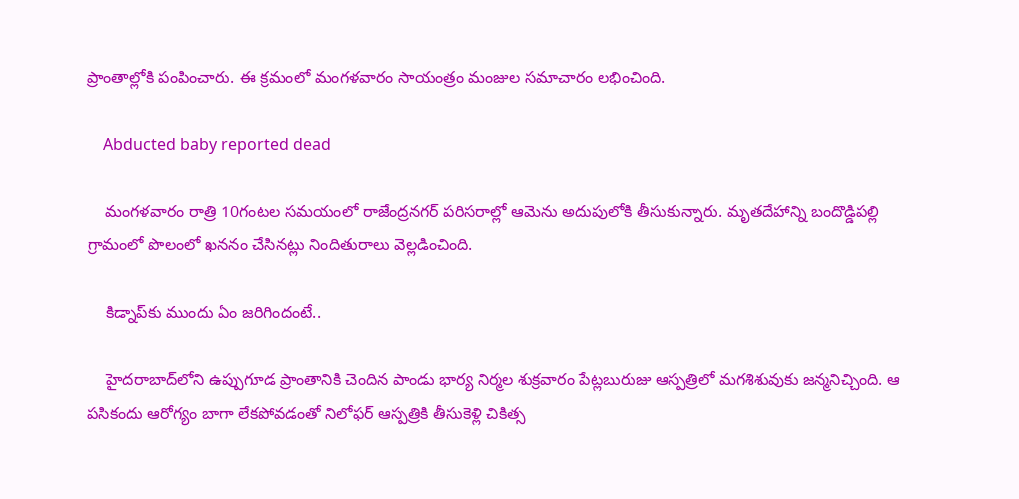ప్రాంతాల్లోకి పంపించారు. ఈ క్రమంలో మంగళవారం సాయంత్రం మంజుల సమాచారం లభించింది.

    Abducted baby reported dead

    మంగళవారం రాత్రి 10గంటల సమయంలో రాజేంద్రనగర్‌ పరిసరాల్లో ఆమెను అదుపులోకి తీసుకున్నారు. మృతదేహాన్ని బందొడ్డిపల్లి గ్రామంలో పొలంలో ఖననం చేసినట్లు నిందితురాలు వెల్లడించింది.

    కిడ్నాప్‌కు ముందు ఏం జరిగిందంటే..

    హైదరాబాద్‌లోని ఉప్పుగూడ ప్రాంతానికి చెందిన పాండు భార్య నిర్మల శుక్రవారం పేట్లబురుజు ఆస్పత్రిలో మగశిశువుకు జన్మనిచ్చింది. ఆ పసికందు ఆరోగ్యం బాగా లేకపోవడంతో నిలోఫర్‌ ఆస్పత్రికి తీసుకెళ్లి చికిత్స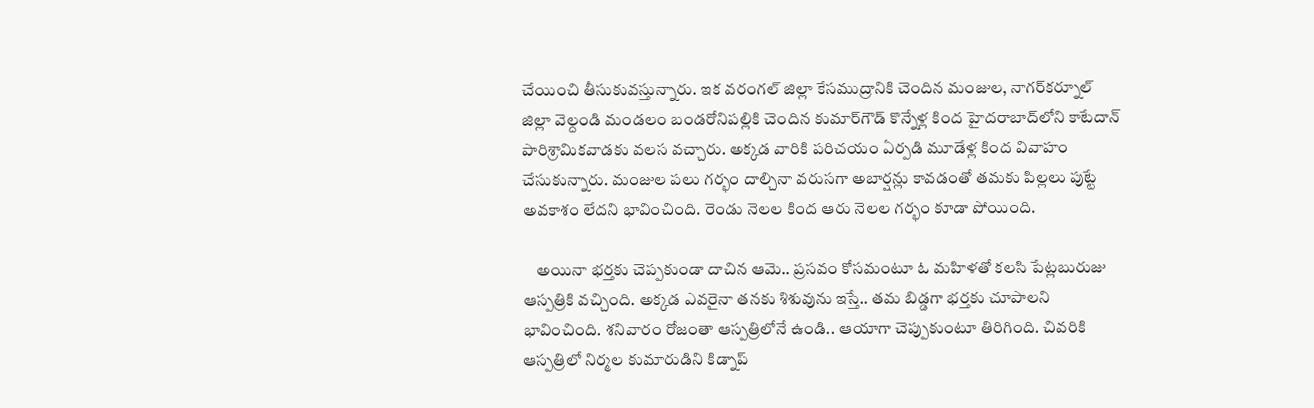చేయించి తీసుకువస్తున్నారు. ఇక వరంగల్‌ జిల్లా కేసముద్రానికి చెందిన మంజుల, నాగర్‌కర్నూల్‌ జిల్లా వెల్దండి మండలం బండరోనిపల్లికి చెందిన కుమార్‌గౌడ్‌ కొన్నేళ్ల కింద హైదరాబాద్‌లోని కాటేదాన్‌ పారిశ్రామికవాడకు వలస వచ్చారు. అక్కడ వారికి పరిచయం ఏర్పడి మూడేళ్ల కింద వివాహం చేసుకున్నారు. మంజుల పలు గర్భం దాల్చినా వరుసగా అబార్షన్లు కావడంతో తమకు పిల్లలు పుట్టే అవకాశం లేదని భావించింది. రెండు నెలల కింద ఆరు నెలల గర్భం కూడా పోయింది.

    అయినా భర్తకు చెప్పకుండా దాచిన ఆమె.. ప్రసవం కోసమంటూ ఓ మహిళతో కలసి పేట్లబురుజు ఆస్పత్రికి వచ్చింది. అక్కడ ఎవరైనా తనకు శిశువును ఇస్తే.. తమ బిడ్డగా భర్తకు చూపాలని భావించింది. శనివారం రోజంతా ఆస్పత్రిలోనే ఉండి.. ఆయాగా చెప్పుకుంటూ తిరిగింది. చివరికి ఆస్పత్రిలో నిర్మల కుమారుడిని కిడ్నాప్‌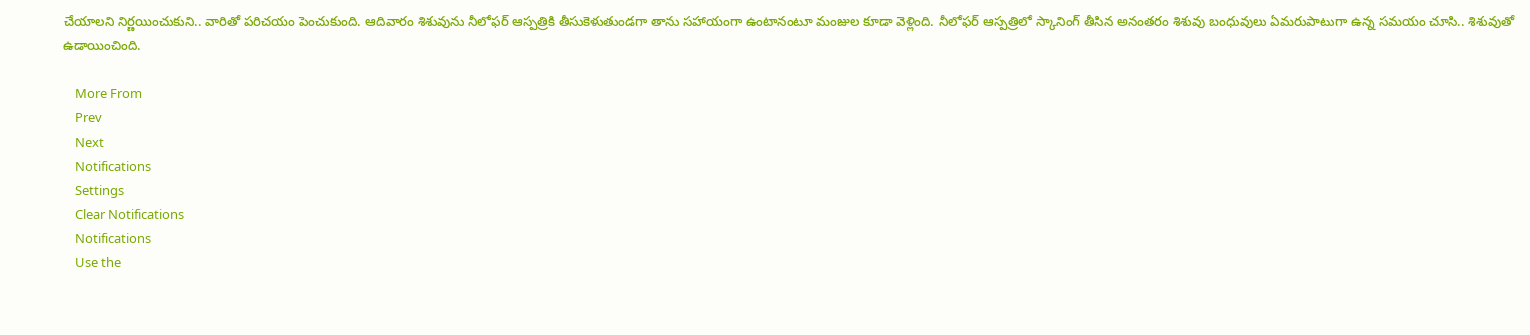చేయాలని నిర్ణయించుకుని.. వారితో పరిచయం పెంచుకుంది. ఆదివారం శిశువును నీలోఫర్‌ ఆస్పత్రికి తీసుకెళుతుండగా తాను సహాయంగా ఉంటానంటూ మంజుల కూడా వెళ్లింది. నీలోఫర్‌ ఆస్పత్రిలో స్కానింగ్‌ తీసిన అనంతరం శిశువు బంధువులు ఏమరుపాటుగా ఉన్న సమయం చూసి.. శిశువుతో ఉడాయించింది.

    More From
    Prev
    Next
    Notifications
    Settings
    Clear Notifications
    Notifications
    Use the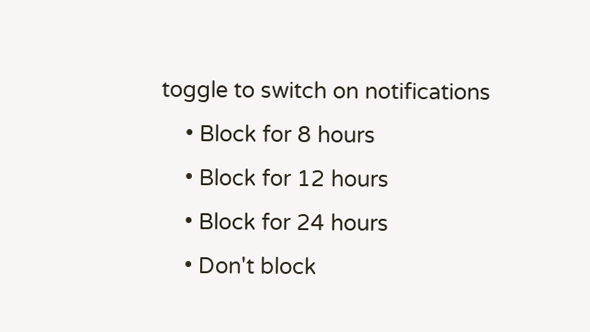toggle to switch on notifications
    • Block for 8 hours
    • Block for 12 hours
    • Block for 24 hours
    • Don't block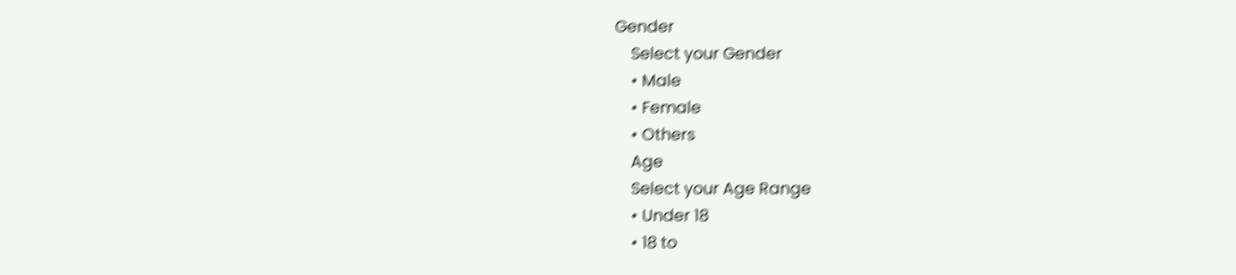Gender
    Select your Gender
    • Male
    • Female
    • Others
    Age
    Select your Age Range
    • Under 18
    • 18 to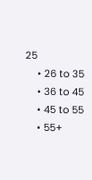25
    • 26 to 35
    • 36 to 45
    • 45 to 55
    • 55+